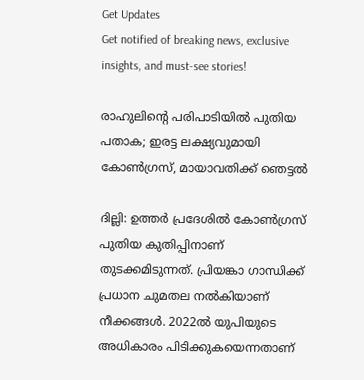Get Updates
Get notified of breaking news, exclusive insights, and must-see stories!

രാഹുലിന്റെ പരിപാടിയില്‍ പുതിയ പതാക; ഇരട്ട ലക്ഷ്യവുമായി കോണ്‍ഗ്രസ്, മായാവതിക്ക് ഞെട്ടല്‍

ദില്ലി: ഉത്തര്‍ പ്രദേശില്‍ കോണ്‍ഗ്രസ് പുതിയ കുതിപ്പിനാണ് തുടക്കമിടുന്നത്. പ്രിയങ്കാ ഗാന്ധിക്ക് പ്രധാന ചുമതല നല്‍കിയാണ് നീക്കങ്ങള്‍. 2022ല്‍ യുപിയുടെ അധികാരം പിടിക്കുകയെന്നതാണ്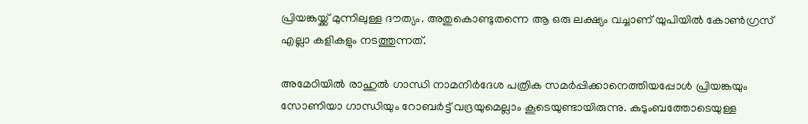പ്രിയങ്കയ്ക്ക് മുന്നിലുള്ള ദൗത്യം. അതുകൊണ്ടുതന്നെ ആ ഒരു ലക്ഷ്യം വച്ചാണ് യുപിയില്‍ കോണ്‍ഗ്രസ് എല്ലാ കളികളും നടത്തുന്നത്.

അമേഠിയില്‍ രാഹുല്‍ ഗാന്ധി നാമനിര്‍ദേശ പത്രിക സമര്‍പ്പിക്കാനെത്തിയപ്പോള്‍ പ്രിയങ്കയും സോണിയാ ഗാന്ധിയും റോബര്‍ട്ട് വദ്രയുമെല്ലാം കൂടെയുണ്ടായിരുന്നു. കുടുംബത്തോടെയുള്ള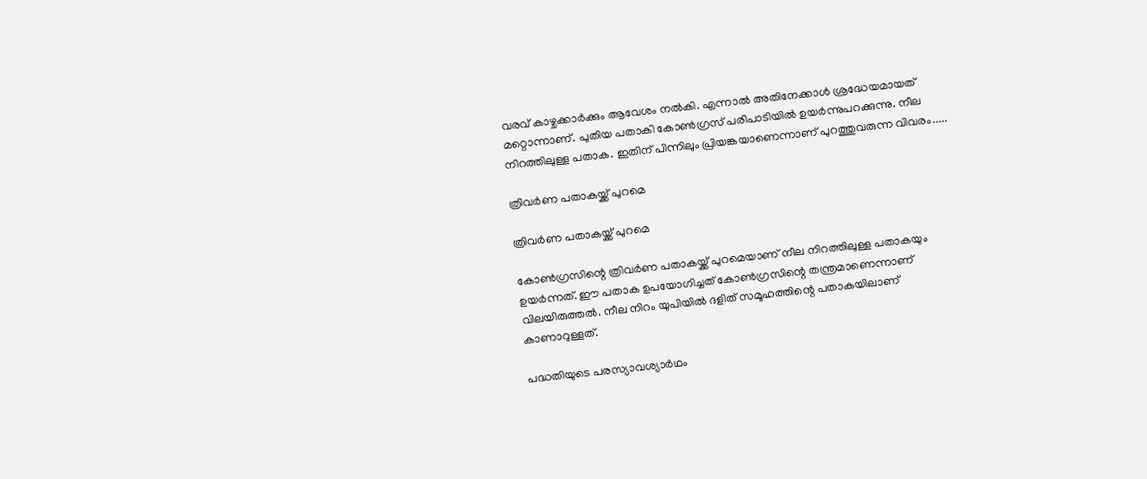വരവ് കാഴ്ചക്കാര്‍ക്കും ആവേശം നല്‍കി. എന്നാല്‍ അതിനേക്കാള്‍ ശ്രദ്ധേയമായത് മറ്റൊന്നാണ്. പുതിയ പതാകി കോണ്‍ഗ്രസ് പരിപാടിയില്‍ ഉയര്‍ന്നുപറക്കുന്നു. നീല നിറത്തിലുള്ള പതാക. ഇതിന് പിന്നിലും പ്രിയങ്കയാണെന്നാണ് പുറത്തുവരുന്ന വിവരം.....

ത്രിവര്‍ണ പതാകയ്ക്ക് പുറമെ

ത്രിവര്‍ണ പതാകയ്ക്ക് പുറമെ

കോണ്‍ഗ്രസിന്റെ ത്രിവര്‍ണ പതാകയ്ക്ക് പുറമെയാണ് നീല നിറത്തിലുള്ള പതാകയും ഉയര്‍ന്നത്. ഈ പതാക ഉപയോഗിച്ചത് കോണ്‍ഗ്രസിന്റെ തന്ത്രമാണെന്നാണ് വിലയിരുത്തല്‍. നീല നിറം യുപിയില്‍ ദളിത് സമൂഹത്തിന്റെ പതാകയിലാണ് കാണാറുള്ളത്.

പദ്ധതിയുടെ പരസ്യാവശ്യാര്‍ഥം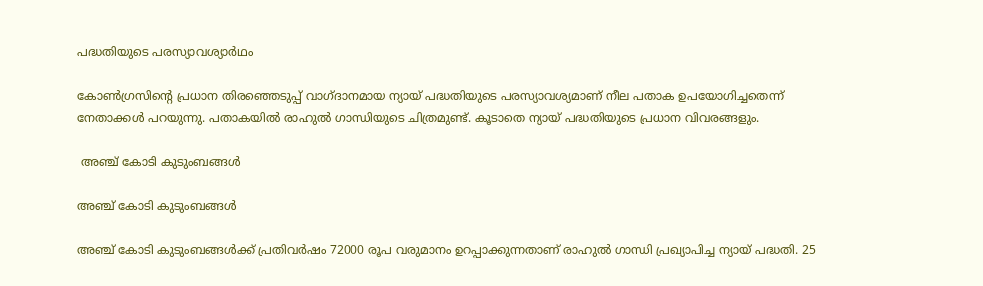പദ്ധതിയുടെ പരസ്യാവശ്യാര്‍ഥം

കോണ്‍ഗ്രസിന്റെ പ്രധാന തിരഞ്ഞെടുപ്പ് വാഗ്ദാനമായ ന്യായ് പദ്ധതിയുടെ പരസ്യാവശ്യമാണ് നീല പതാക ഉപയോഗിച്ചതെന്ന് നേതാക്കള്‍ പറയുന്നു. പതാകയില്‍ രാഹുല്‍ ഗാന്ധിയുടെ ചിത്രമുണ്ട്. കൂടാതെ ന്യായ് പദ്ധതിയുടെ പ്രധാന വിവരങ്ങളും.

 അഞ്ച് കോടി കുടുംബങ്ങള്‍

അഞ്ച് കോടി കുടുംബങ്ങള്‍

അഞ്ച് കോടി കുടുംബങ്ങള്‍ക്ക് പ്രതിവര്‍ഷം 72000 രൂപ വരുമാനം ഉറപ്പാക്കുന്നതാണ് രാഹുല്‍ ഗാന്ധി പ്രഖ്യാപിച്ച ന്യായ് പദ്ധതി. 25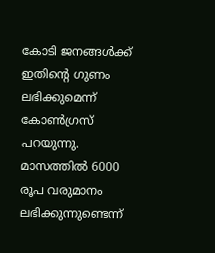കോടി ജനങ്ങള്‍ക്ക് ഇതിന്റെ ഗുണം ലഭിക്കുമെന്ന് കോണ്‍ഗ്രസ് പറയുന്നു. മാസത്തില്‍ 6000 രൂപ വരുമാനം ലഭിക്കുന്നുണ്ടെന്ന്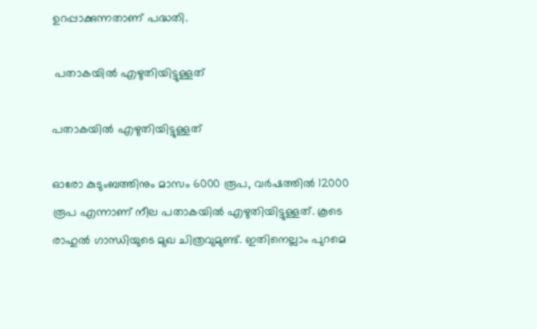ഉറപ്പാക്കുന്നതാണ് പദ്ധതി.

 പതാകയില്‍ എഴുതിയിട്ടുള്ളത്

പതാകയില്‍ എഴുതിയിട്ടുള്ളത്

ഓരോ കുടുംബത്തിനും മാസം 6000 രൂപ, വര്‍ഷത്തില്‍ 12000 രൂപ എന്നാണ് നീല പതാകയില്‍ എഴുതിയിട്ടുള്ളത്. കൂടെ രാഹുല്‍ ഗാന്ധിയുടെ മുഖ ചിത്രവുമുണ്ട്. ഇതിനെല്ലാം പുറമെ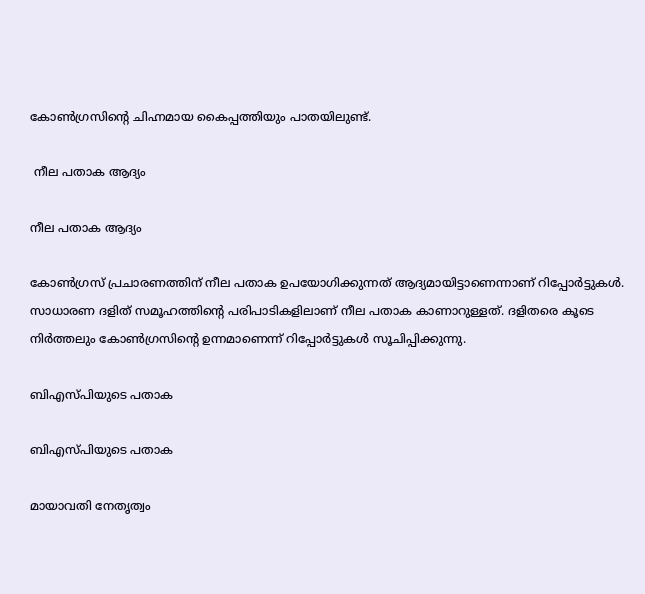കോണ്‍ഗ്രസിന്റെ ചിഹ്നമായ കൈപ്പത്തിയും പാതയിലുണ്ട്.

 നീല പതാക ആദ്യം

നീല പതാക ആദ്യം

കോണ്‍ഗ്രസ് പ്രചാരണത്തിന് നീല പതാക ഉപയോഗിക്കുന്നത് ആദ്യമായിട്ടാണെന്നാണ് റിപ്പോര്‍ട്ടുകള്‍. സാധാരണ ദളിത് സമൂഹത്തിന്റെ പരിപാടികളിലാണ് നീല പതാക കാണാറുള്ളത്. ദളിതരെ കൂടെ നിര്‍ത്തലും കോണ്‍ഗ്രസിന്റെ ഉന്നമാണെന്ന് റിപ്പോര്‍ട്ടുകള്‍ സൂചിപ്പിക്കുന്നു.

ബിഎസ്പിയുടെ പതാക

ബിഎസ്പിയുടെ പതാക

മായാവതി നേതൃത്വം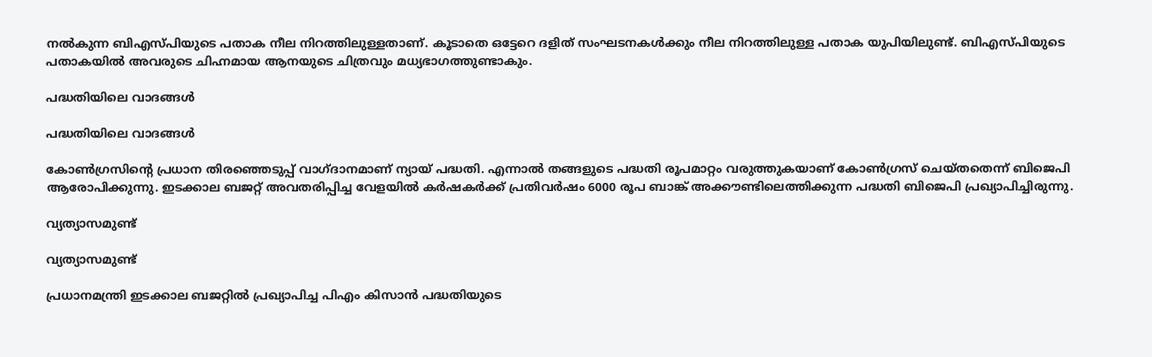നല്‍കുന്ന ബിഎസ്പിയുടെ പതാക നീല നിറത്തിലുള്ളതാണ്. കൂടാതെ ഒട്ടേറെ ദളിത് സംഘടനകള്‍ക്കും നീല നിറത്തിലുള്ള പതാക യുപിയിലുണ്ട്. ബിഎസ്പിയുടെ പതാകയില്‍ അവരുടെ ചിഹ്നമായ ആനയുടെ ചിത്രവും മധ്യഭാഗത്തുണ്ടാകും.

പദ്ധതിയിലെ വാദങ്ങള്‍

പദ്ധതിയിലെ വാദങ്ങള്‍

കോണ്‍ഗ്രസിന്റെ പ്രധാന തിരഞ്ഞെടുപ്പ് വാഗ്ദാനമാണ് ന്യായ് പദ്ധതി. എന്നാല്‍ തങ്ങളുടെ പദ്ധതി രൂപമാറ്റം വരുത്തുകയാണ് കോണ്‍ഗ്രസ് ചെയ്തതെന്ന് ബിജെപി ആരോപിക്കുന്നു. ഇടക്കാല ബജറ്റ് അവതരിപ്പിച്ച വേളയില്‍ കര്‍ഷകര്‍ക്ക് പ്രതിവര്‍ഷം 6000 രൂപ ബാങ്ക് അക്കൗണ്ടിലെത്തിക്കുന്ന പദ്ധതി ബിജെപി പ്രഖ്യാപിച്ചിരുന്നു.

വ്യത്യാസമുണ്ട്

വ്യത്യാസമുണ്ട്

പ്രധാനമന്ത്രി ഇടക്കാല ബജറ്റില്‍ പ്രഖ്യാപിച്ച പിഎം കിസാന്‍ പദ്ധതിയുടെ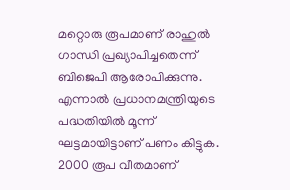മറ്റൊരു രൂപമാണ് രാഹുല്‍ ഗാന്ധി പ്രഖ്യാപിച്ചതെന്ന് ബിജെപി ആരോപിക്കുന്നു. എന്നാല്‍ പ്രധാനമന്ത്രിയുടെ പദ്ധതിയില്‍ മൂന്ന് ഘട്ടമായിട്ടാണ് പണം കിട്ടുക. 2000 രൂപ വീതമാണ്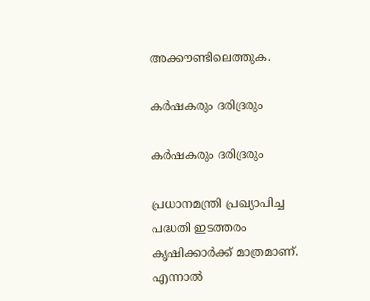അക്കൗണ്ടിലെത്തുക.

കര്‍ഷകരും ദരിദ്രരും

കര്‍ഷകരും ദരിദ്രരും

പ്രധാനമന്ത്രി പ്രഖ്യാപിച്ച പദ്ധതി ഇടത്തരം കൃഷിക്കാര്‍ക്ക് മാത്രമാണ്. എന്നാല്‍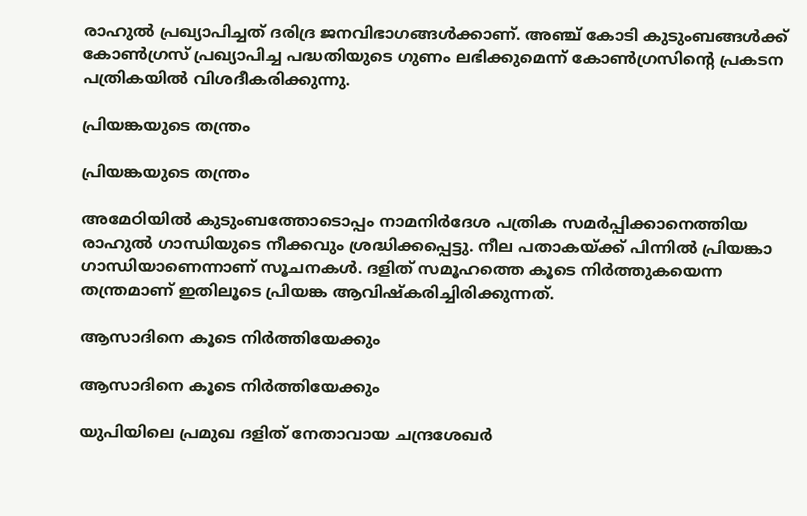രാഹുല്‍ പ്രഖ്യാപിച്ചത് ദരിദ്ര ജനവിഭാഗങ്ങള്‍ക്കാണ്. അഞ്ച് കോടി കുടുംബങ്ങള്‍ക്ക് കോണ്‍ഗ്രസ് പ്രഖ്യാപിച്ച പദ്ധതിയുടെ ഗുണം ലഭിക്കുമെന്ന് കോണ്‍ഗ്രസിന്റെ പ്രകടന പത്രികയില്‍ വിശദീകരിക്കുന്നു.

പ്രിയങ്കയുടെ തന്ത്രം

പ്രിയങ്കയുടെ തന്ത്രം

അമേഠിയില്‍ കുടുംബത്തോടൊപ്പം നാമനിര്‍ദേശ പത്രിക സമര്‍പ്പിക്കാനെത്തിയ രാഹുല്‍ ഗാന്ധിയുടെ നീക്കവും ശ്രദ്ധിക്കപ്പെട്ടു. നീല പതാകയ്ക്ക് പിന്നില്‍ പ്രിയങ്കാ ഗാന്ധിയാണെന്നാണ് സൂചനകള്‍. ദളിത് സമൂഹത്തെ കൂടെ നിര്‍ത്തുകയെന്ന തന്ത്രമാണ് ഇതിലൂടെ പ്രിയങ്ക ആവിഷ്‌കരിച്ചിരിക്കുന്നത്.

ആസാദിനെ കൂടെ നിര്‍ത്തിയേക്കും

ആസാദിനെ കൂടെ നിര്‍ത്തിയേക്കും

യുപിയിലെ പ്രമുഖ ദളിത് നേതാവായ ചന്ദ്രശേഖര്‍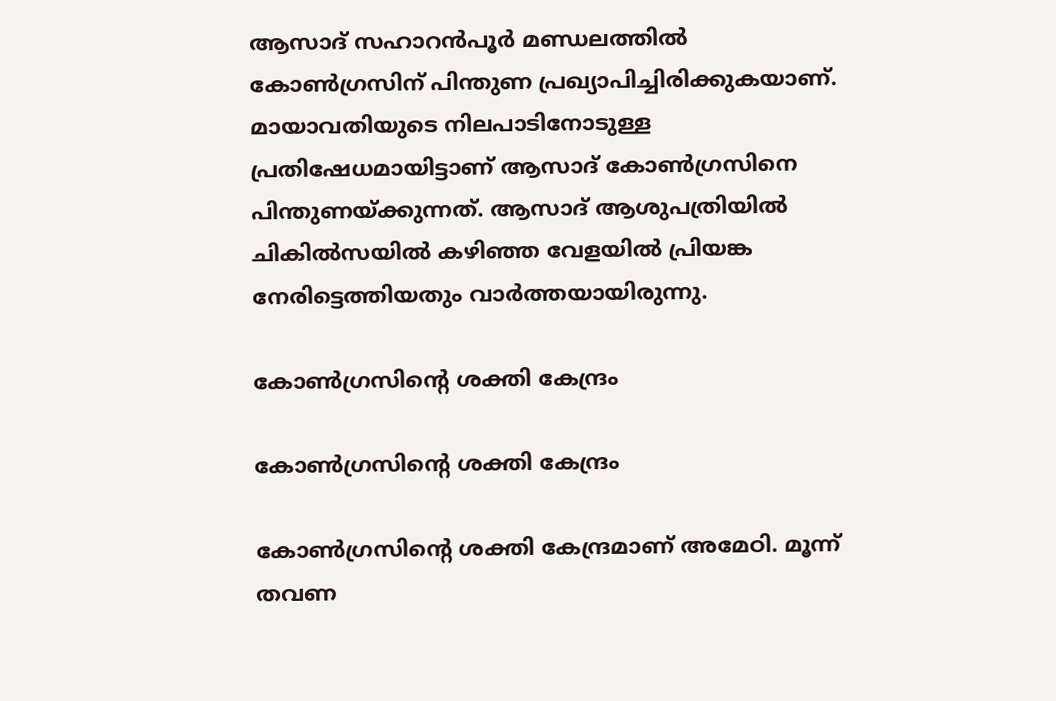ആസാദ് സഹാറന്‍പൂര്‍ മണ്ഡലത്തില്‍ കോണ്‍ഗ്രസിന് പിന്തുണ പ്രഖ്യാപിച്ചിരിക്കുകയാണ്. മായാവതിയുടെ നിലപാടിനോടുള്ള പ്രതിഷേധമായിട്ടാണ് ആസാദ് കോണ്‍ഗ്രസിനെ പിന്തുണയ്ക്കുന്നത്. ആസാദ് ആശുപത്രിയില്‍ ചികില്‍സയില്‍ കഴിഞ്ഞ വേളയില്‍ പ്രിയങ്ക നേരിട്ടെത്തിയതും വാര്‍ത്തയായിരുന്നു.

കോണ്‍ഗ്രസിന്റെ ശക്തി കേന്ദ്രം

കോണ്‍ഗ്രസിന്റെ ശക്തി കേന്ദ്രം

കോണ്‍ഗ്രസിന്റെ ശക്തി കേന്ദ്രമാണ് അമേഠി. മൂന്ന് തവണ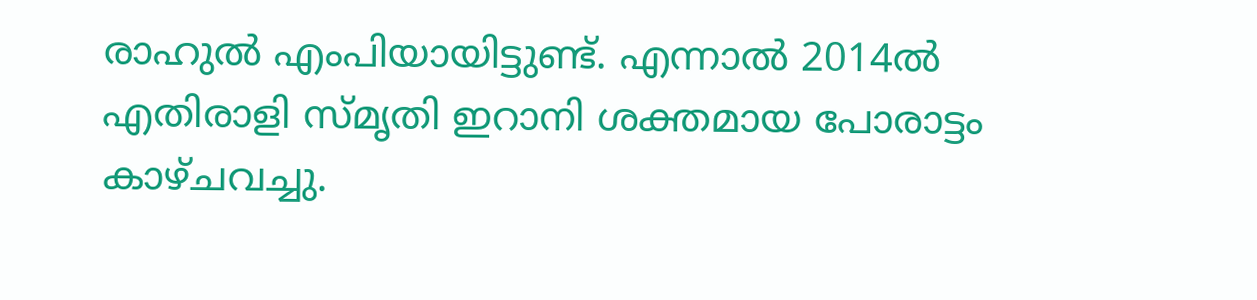രാഹുല്‍ എംപിയായിട്ടുണ്ട്. എന്നാല്‍ 2014ല്‍ എതിരാളി സ്മൃതി ഇറാനി ശക്തമായ പോരാട്ടം കാഴ്ചവച്ചു.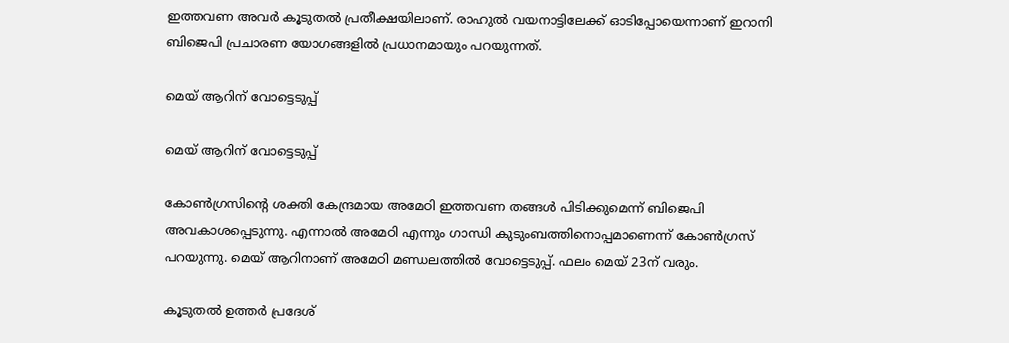ഇത്തവണ അവര്‍ കൂടുതല്‍ പ്രതീക്ഷയിലാണ്. രാഹുല്‍ വയനാട്ടിലേക്ക് ഓടിപ്പോയെന്നാണ് ഇറാനി ബിജെപി പ്രചാരണ യോഗങ്ങളില്‍ പ്രധാനമായും പറയുന്നത്.

മെയ് ആറിന് വോട്ടെടുപ്പ്

മെയ് ആറിന് വോട്ടെടുപ്പ്

കോണ്‍ഗ്രസിന്റെ ശക്തി കേന്ദ്രമായ അമേഠി ഇത്തവണ തങ്ങള്‍ പിടിക്കുമെന്ന് ബിജെപി അവകാശപ്പെടുന്നു. എന്നാല്‍ അമേഠി എന്നും ഗാന്ധി കുടുംബത്തിനൊപ്പമാണെന്ന് കോണ്‍ഗ്രസ് പറയുന്നു. മെയ് ആറിനാണ് അമേഠി മണ്ഡലത്തില്‍ വോട്ടെടുപ്പ്. ഫലം മെയ് 23ന് വരും.

കൂടുതല്‍ ഉത്തര്‍ പ്രദേശ്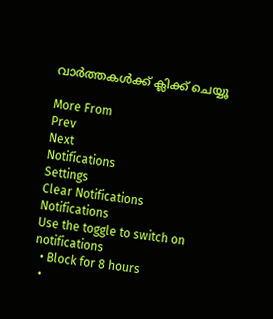വാര്‍ത്തകള്‍ക്ക് ക്ലിക്ക് ചെയ്യൂ

More From
Prev
Next
Notifications
Settings
Clear Notifications
Notifications
Use the toggle to switch on notifications
  • Block for 8 hours
  •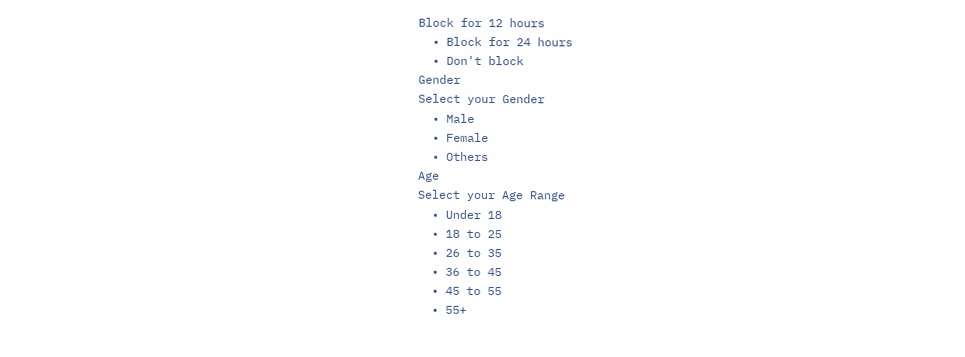Block for 12 hours
  • Block for 24 hours
  • Don't block
Gender
Select your Gender
  • Male
  • Female
  • Others
Age
Select your Age Range
  • Under 18
  • 18 to 25
  • 26 to 35
  • 36 to 45
  • 45 to 55
  • 55+